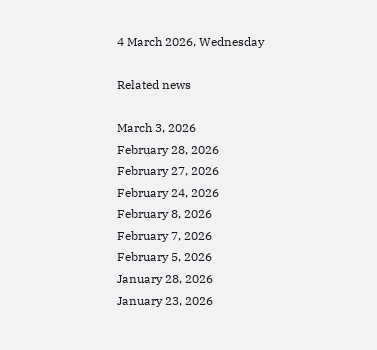4 March 2026, Wednesday

Related news

March 3, 2026
February 28, 2026
February 27, 2026
February 24, 2026
February 8, 2026
February 7, 2026
February 5, 2026
January 28, 2026
January 23, 2026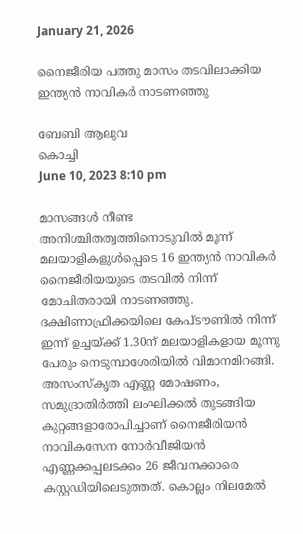January 21, 2026

നൈജീരിയ പത്തു മാസം തടവിലാക്കിയ ഇന്ത്യന്‍ നാവികര്‍ നാടണഞ്ഞു

ബേബി ആലുവ
കൊച്ചി
June 10, 2023 8:10 pm

മാസങ്ങള്‍ നീണ്ട അനിശ്ചിതത്വത്തിനൊടുവില്‍ മൂന്ന് മലയാളികളുൾപ്പെടെ 16 ഇന്ത്യൻ നാവികർ നൈജീരിയയുടെ തടവിൽ നിന്ന് മോചിതരായി നാടണഞ്ഞു. ദക്ഷിണാഫ്രിക്കയിലെ കേപ്‌ടൗണിൽ നിന്ന് ഇന്ന് ഉച്ചയ്ക്ക് 1.30ന് മലയാളികളായ മൂന്നു പേരും നെടുമ്പാശേരിയില്‍ വിമാനമിറങ്ങി.
അസംസ്കൃത എണ്ണ മോഷണം, സമുദ്രാതിർത്തി ലംഘിക്കൽ തുടങ്ങിയ കുറ്റങ്ങളാരോപിച്ചാണ് നൈജീരിയൻ നാവികസേന നോർവീജിയൻ എണ്ണക്കപ്പലടക്കം 26 ജീവനക്കാരെ കസ്റ്റഡിയിലെടുത്തത്. കൊല്ലം നിലമേൽ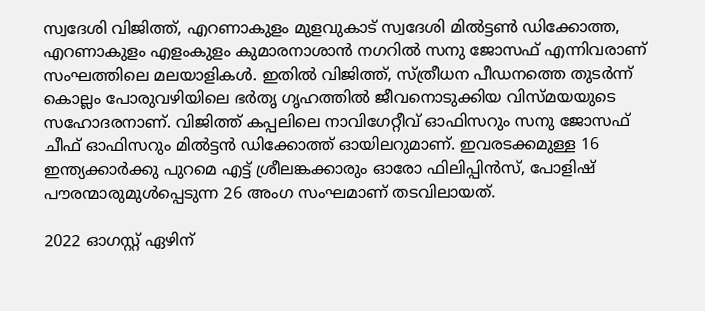സ്വദേശി വിജിത്ത്, എറണാകുളം മുളവുകാട് സ്വദേശി മിൽട്ടൺ ഡിക്കോത്ത, എറണാകുളം എളംകുളം കുമാരനാശാൻ നഗറിൽ സനു ജോസഫ് എന്നിവരാണ് സംഘത്തിലെ മലയാളികൾ. ഇതിൽ വിജിത്ത്, സ്ത്രീധന പീഡനത്തെ തുടർന്ന് കൊല്ലം പോരുവഴിയിലെ ഭർതൃ ഗൃഹത്തിൽ ജീവനൊടുക്കിയ വിസ്മയയുടെ സഹോദരനാണ്. വിജിത്ത് കപ്പലിലെ നാവിഗേറ്റീവ് ഓഫിസറും സനു ജോസഫ് ചീഫ് ഓഫിസറും മിൽട്ടൻ ഡിക്കോത്ത് ഓയിലറുമാണ്. ഇവരടക്കമുള്ള 16 ഇന്ത്യക്കാർക്കു പുറമെ എട്ട് ശ്രീലങ്കക്കാരും ഓരോ ഫിലിപ്പിൻസ്, പോളിഷ് പൗരന്മാരുമുൾപ്പെടുന്ന 26 അംഗ സംഘമാണ് തടവിലായത്.

2022 ഓഗസ്റ്റ് ഏഴിന്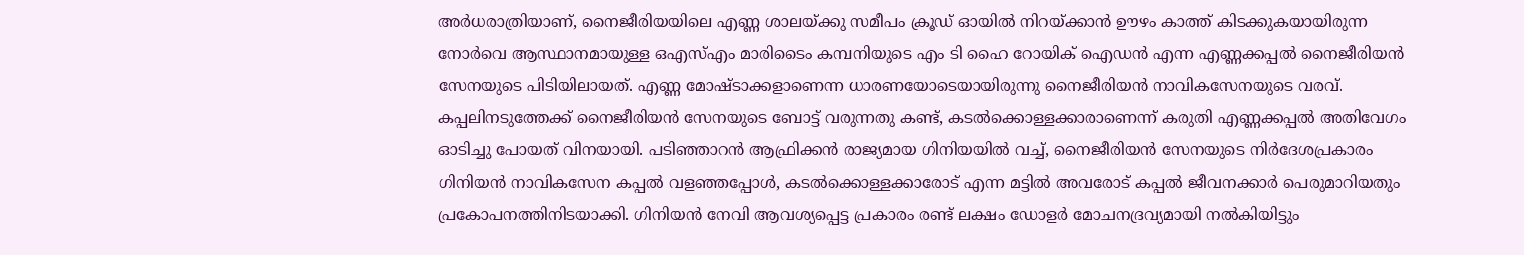അർധരാത്രിയാണ്, നൈജീരിയയിലെ എണ്ണ ശാലയ്ക്കു സമീപം ക്രൂഡ് ഓയിൽ നിറയ്ക്കാൻ ഊഴം കാത്ത് കിടക്കുകയായിരുന്ന നോർവെ ആസ്ഥാനമായുള്ള ഒഎസ്എം മാരിടൈം കമ്പനിയുടെ എം ടി ഹൈ റോയിക് ഐഡൻ എന്ന എണ്ണക്കപ്പൽ നൈജീരിയൻ സേനയുടെ പിടിയിലായത്. എണ്ണ മോഷ്ടാക്കളാണെന്ന ധാരണയോടെയായിരുന്നു നൈജീരിയൻ നാവികസേനയുടെ വരവ്. കപ്പലിനടുത്തേക്ക് നൈജീരിയൻ സേനയുടെ ബോട്ട് വരുന്നതു കണ്ട്, കടൽക്കൊള്ളക്കാരാണെന്ന് കരുതി എണ്ണക്കപ്പൽ അതിവേഗം ഓടിച്ചു പോയത് വിനയായി. പടിഞ്ഞാറൻ ആഫ്രിക്കൻ രാജ്യമായ ഗിനിയയിൽ വച്ച്, നൈജീരിയൻ സേനയുടെ നിർദേശപ്രകാരം ഗിനിയൻ നാവികസേന കപ്പൽ വളഞ്ഞപ്പോൾ, കടൽക്കൊള്ളക്കാരോട് എന്ന മട്ടിൽ അവരോട് കപ്പൽ ജീവനക്കാർ പെരുമാറിയതും പ്രകോപനത്തിനിടയാക്കി. ഗിനിയൻ നേവി ആവശ്യപ്പെട്ട പ്രകാരം രണ്ട് ലക്ഷം ഡോളർ മോചനദ്രവ്യമായി നൽകിയിട്ടും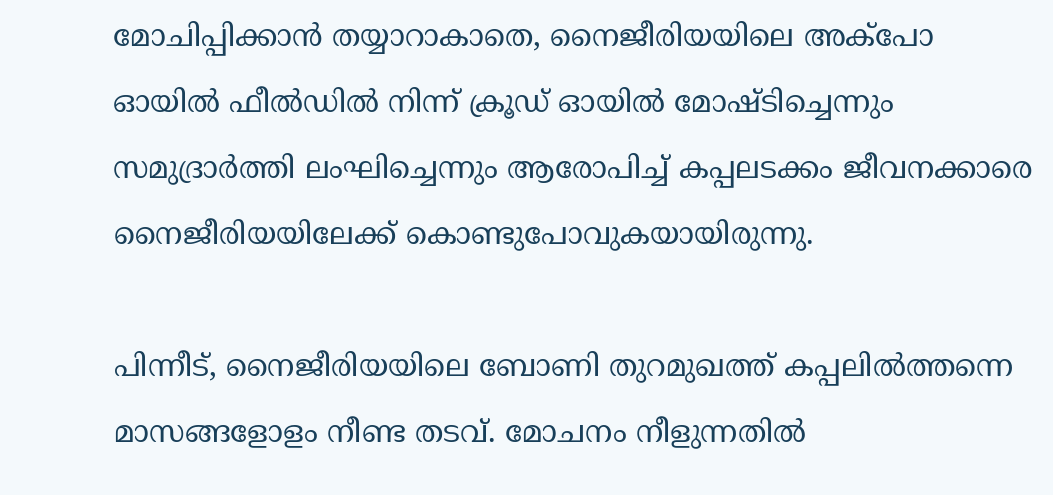മോചിപ്പിക്കാൻ തയ്യാറാകാതെ, നൈജീരിയയിലെ അക്പോ ഓയിൽ ഫീൽഡിൽ നിന്ന് ക്രൂഡ് ഓയിൽ മോഷ്ടിച്ചെന്നും സമുദ്രാർത്തി ലംഘിച്ചെന്നും ആരോപിച്ച് കപ്പലടക്കം ജീവനക്കാരെ നൈജീരിയയിലേക്ക് കൊണ്ടുപോവുകയായിരുന്നു.

പിന്നീട്, നൈജീരിയയിലെ ബോണി തുറമുഖത്ത് കപ്പലിൽത്തന്നെ മാസങ്ങളോളം നീണ്ട തടവ്. മോചനം നീളുന്നതിൽ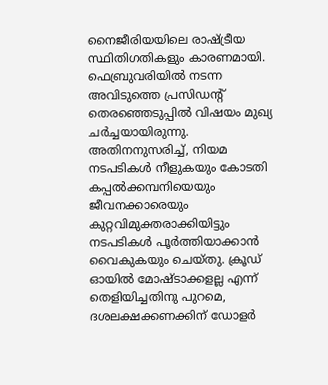നൈജീരിയയിലെ രാഷ്ട്രീയ സ്ഥിതിഗതികളും കാരണമായി. ഫെബ്രുവരിയിൽ നടന്ന അവിടുത്തെ പ്രസിഡന്റ് തെരഞ്ഞെടുപ്പിൽ വിഷയം മുഖ്യ ചർച്ചയായിരുന്നു. അതിനനുസരിച്ച്, നിയമ നടപടികൾ നീളുകയും കോടതി കപ്പൽക്കമ്പനിയെയും ജീവനക്കാരെയും കുറ്റവിമുക്തരാക്കിയിട്ടും നടപടികൾ പൂർത്തിയാക്കാൻ വൈകുകയും ചെയ്തു. ക്രൂഡ് ഓയിൽ മോഷ്ടാക്കളല്ല എന്ന് തെളിയിച്ചതിനു പുറമെ, ദശലക്ഷക്കണക്കിന് ഡോളർ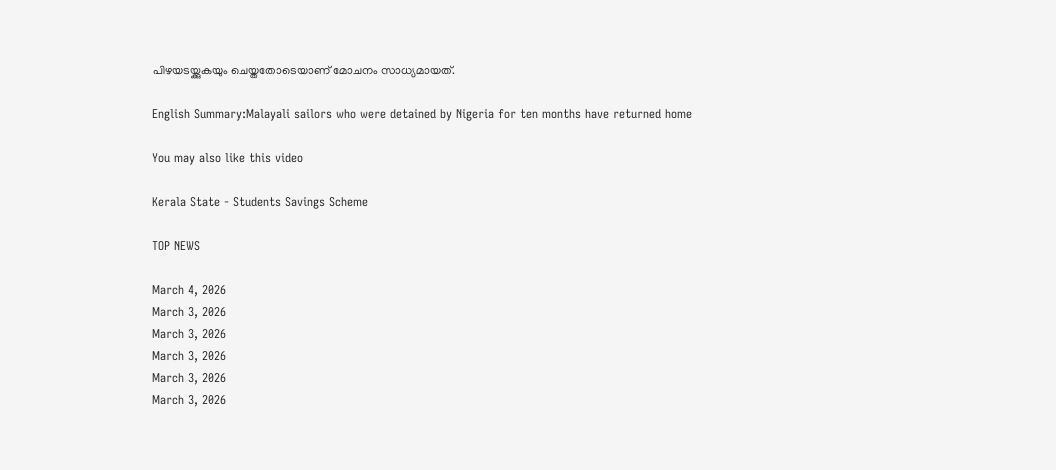പിഴയടയ്ക്കുകയും ചെയ്തതോടെയാണ് മോചനം സാധ്യമായത്.

English Summary:Malayali sailors who were detained by Nigeria for ten months have returned home

You may also like this video

Kerala State - Students Savings Scheme

TOP NEWS

March 4, 2026
March 3, 2026
March 3, 2026
March 3, 2026
March 3, 2026
March 3, 2026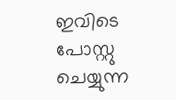ഇവിടെ പോസ്റ്റു ചെയ്യുന്ന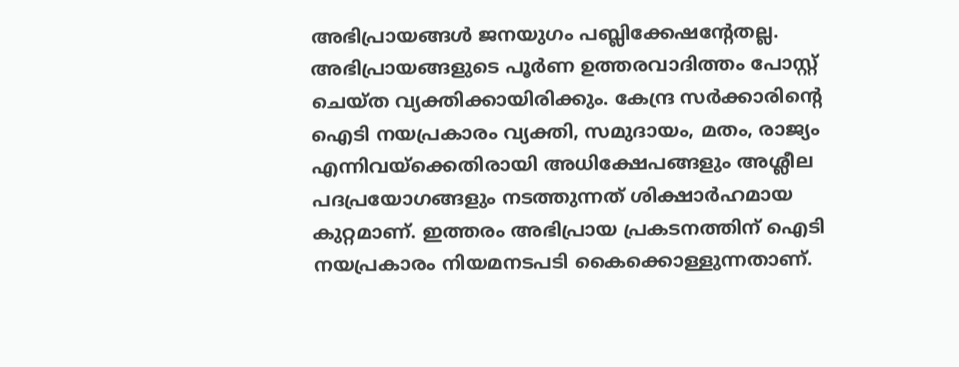അഭിപ്രായങ്ങള്‍ ജനയുഗം പബ്ലിക്കേഷന്റേതല്ല. അഭിപ്രായങ്ങളുടെ പൂര്‍ണ ഉത്തരവാദിത്തം പോസ്റ്റ് ചെയ്ത വ്യക്തിക്കായിരിക്കും. കേന്ദ്ര സര്‍ക്കാരിന്റെ ഐടി നയപ്രകാരം വ്യക്തി, സമുദായം, മതം, രാജ്യം എന്നിവയ്‌ക്കെതിരായി അധിക്ഷേപങ്ങളും അശ്ലീല പദപ്രയോഗങ്ങളും നടത്തുന്നത് ശിക്ഷാര്‍ഹമായ കുറ്റമാണ്. ഇത്തരം അഭിപ്രായ പ്രകടനത്തിന് ഐടി നയപ്രകാരം നിയമനടപടി കൈക്കൊള്ളുന്നതാണ്.